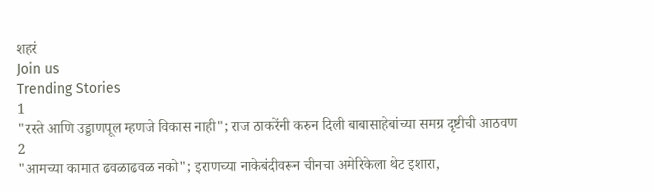शहरं
Join us
Trending Stories
1
"रस्ते आणि उड्डाणपूल म्हणजे विकास नाही"; राज ठाकरेंनी करुन दिली बाबासाहेबांच्या समग्र दृष्टीची आठवण
2
"आमच्या कामात ढवळाढवळ नको"; इराणच्या नाकेबंदीवरून चीनचा अमेरिकेला थेट इशारा,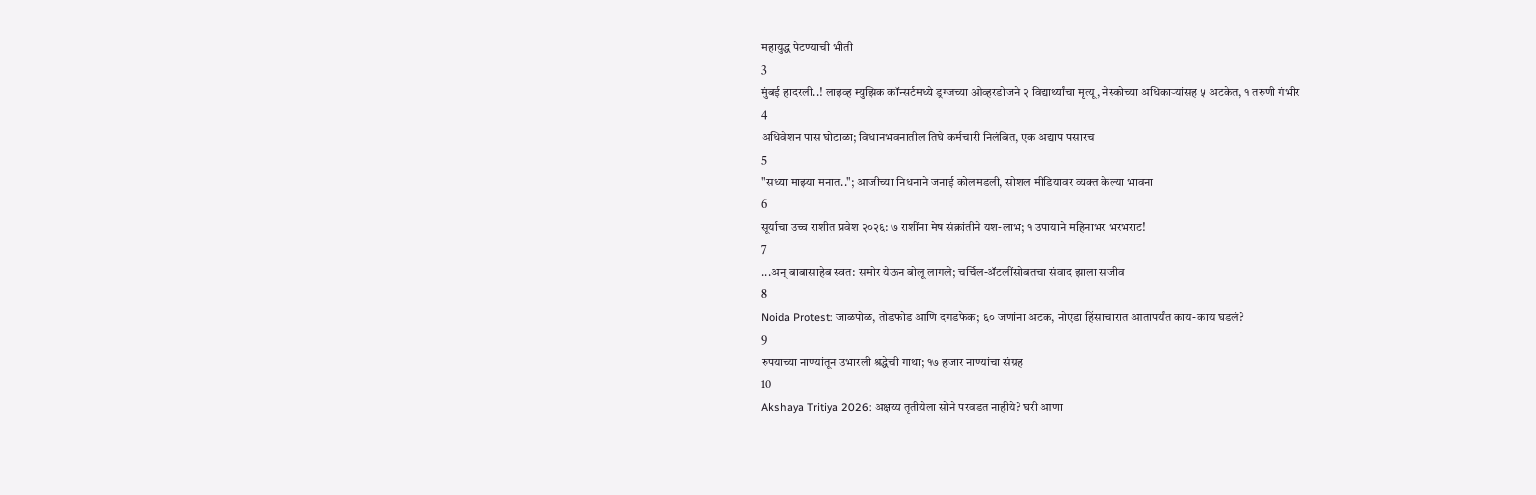महायुद्ध पेटण्याची भीती
3
मुंबई हादरली..! लाइव्ह म्युझिक कॉन्सर्टमध्ये ड्रग्जच्या ओव्हरडोजने २ विद्यार्थ्यांचा मृत्यू, नेस्कोच्या अधिकाऱ्यांसह ५ अटकेत, १ तरुणी गंभीर
4
अधिवेशन पास घोटाळा; विधानभवनातील तिघे कर्मचारी निलंबित, एक अद्याप पसारच
5
"सध्या माझ्या मनात.."; आजीच्या निधनाने जनाई कोलमडली, सोशल मीडियावर व्यक्त केल्या भावना
6
सूर्याचा उच्च राशीत प्रवेश २०२६: ७ राशींना मेष संक्रांतीने यश-लाभ; १ उपायाने महिनाभर भरभराट!
7
...अन् बाबासाहेब स्वत: समोर येऊन बोलू लागले; चर्चिल-ॲटलींसोबतचा संवाद झाला सजीव
8
Noida Protest: जाळपोळ, तोडफोड आणि दगडफेक; ६० जणांना अटक, नोएडा हिंसाचारात आतापर्यंत काय-काय घडलं?
9
रुपयाच्या नाण्यांतून उभारली श्रद्धेची गाथा; १७ हजार नाण्यांचा संग्रह
10
Akshaya Tritiya 2026: अक्षय्य तृतीयेला सोने परवडत नाहीये? घरी आणा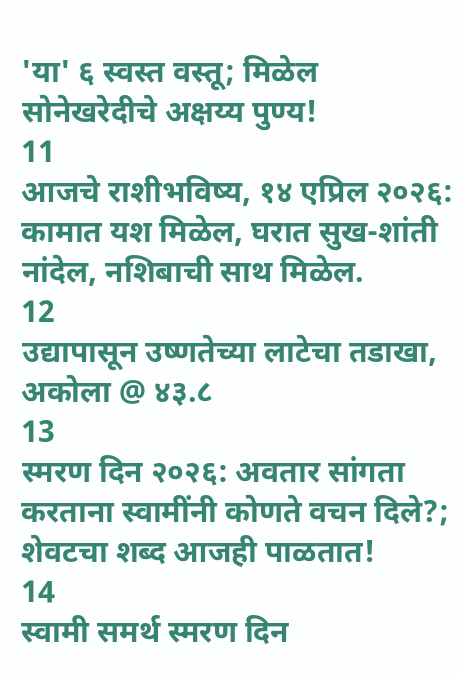'या' ६ स्वस्त वस्तू; मिळेल सोनेखरेदीचे अक्षय्य पुण्य!
11
आजचे राशीभविष्य, १४ एप्रिल २०२६: कामात यश मिळेल, घरात सुख-शांती नांदेल, नशिबाची साथ मिळेल.
12
उद्यापासून उष्णतेच्या लाटेचा तडाखा, अकोला @ ४३.८
13
स्मरण दिन २०२६: अवतार सांगता करताना स्वामींनी कोणते वचन दिले?; शेवटचा शब्द आजही पाळतात!
14
स्वामी समर्थ स्मरण दिन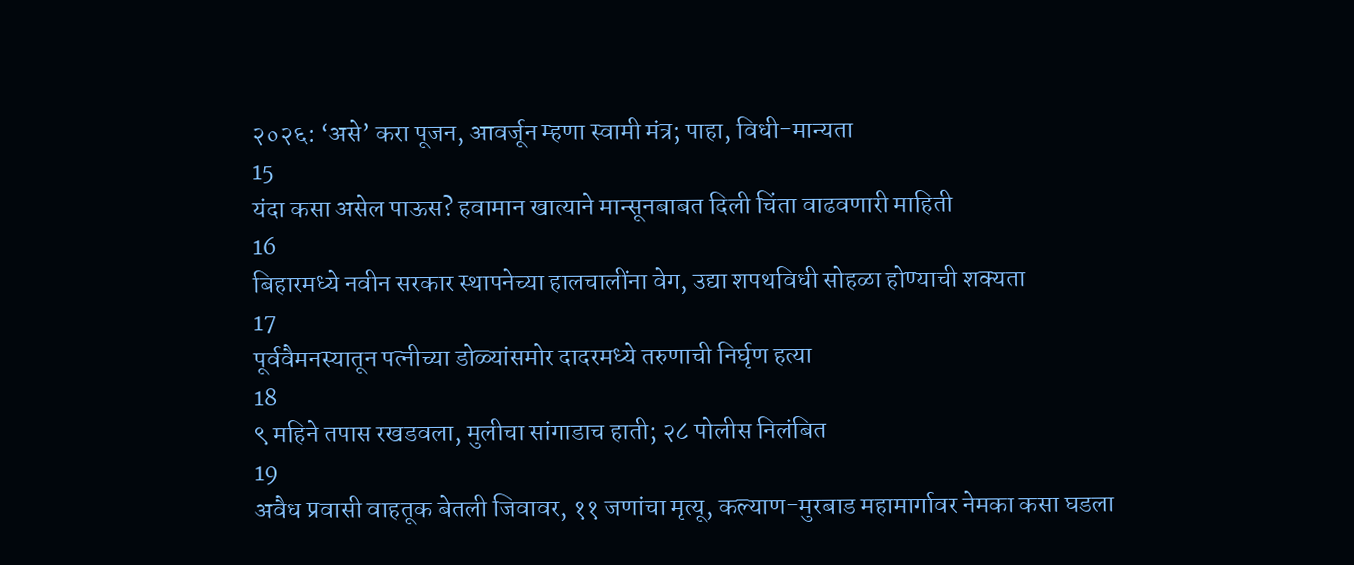२०२६: ‘असे’ करा पूजन, आवर्जून म्हणा स्वामी मंत्र; पाहा, विधी-मान्यता
15
यंदा कसा असेल पाऊस? हवामान खात्याने मान्सूनबाबत दिली चिंता वाढवणारी माहिती
16
बिहारमध्ये नवीन सरकार स्थापनेच्या हालचालींना वेग, उद्या शपथविधी सोहळा होण्याची शक्यता
17
पूर्ववैमनस्यातून पत्नीच्या डोळ्यांसमोर दादरमध्ये तरुणाची निर्घृण हत्या
18
९ महिने तपास रखडवला, मुलीचा सांगाडाच हाती; २८ पोलीस निलंबित
19
अवैध प्रवासी वाहतूक बेतली जिवावर, ११ जणांचा मृत्यू, कल्याण-मुरबाड महामार्गावर नेमका कसा घडला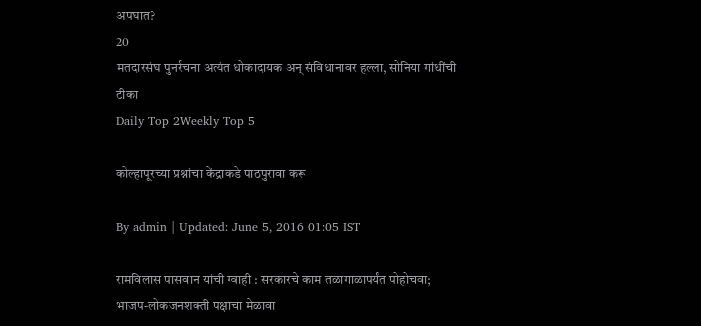अपघात?
20
मतदारसंघ पुनर्रचना अत्यंत धोकादायक अन् संविधानावर हल्ला, सोनिया गांधींची टीका
Daily Top 2Weekly Top 5

कोल्हापूरच्या प्रश्नांचा केंद्राकडे पाठपुरावा करू

By admin | Updated: June 5, 2016 01:05 IST

रामविलास पासवान यांची ग्वाही : सरकारचे काम तळागाळापर्यंत पोहोचवा; भाजप-लोकजनशक्ती पक्षाचा मेळावा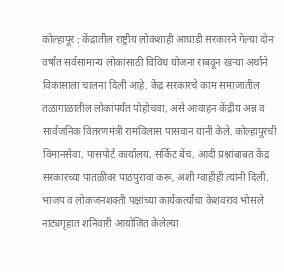कोल्हापूर : केंद्रातील राष्ट्रीय लोकशाही आघाडी सरकारने गेल्या दोन वर्षांत सर्वसामान्य लोकांसाठी विविध योजना राबवून खऱ्या अर्थाने विकासाला चालना दिली आहे. केंद्र सरकारचे काम समाजातील तळागाळातील लोकांपर्यंत पोहोचवा, असे आवाहन केंद्रीय अन्न व सार्वजनिक वितरणमंत्री रामविलास पासवान यांनी केले. कोल्हापूरची विमानसेवा, पासपोर्ट कार्यालय, सर्किट बेंच, आदी प्रश्नांबाबत केंद्र सरकारच्या पातळीवर पाठपुरावा करू, अशी ग्वाहीही त्यांनी दिली. भाजप व लोकजनशक्ती पक्षांच्या कार्यकर्त्यांचा केशवराव भोसले नाट्यगृहात शनिवारी आयोजित केलेल्या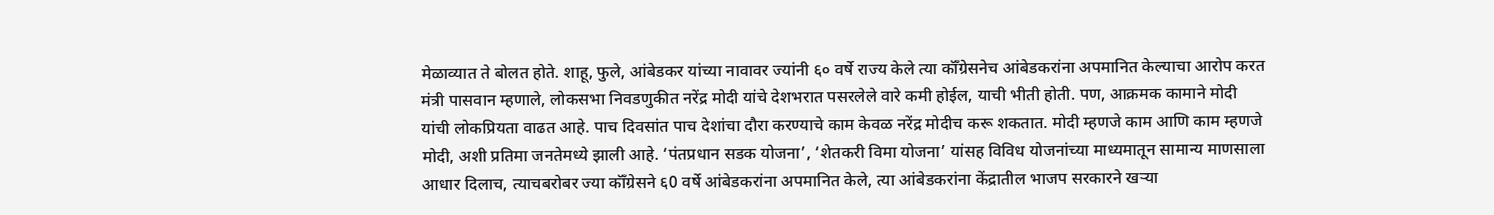मेळाव्यात ते बोलत होते. शाहू, फुले, आंबेडकर यांच्या नावावर ज्यांनी ६० वर्षे राज्य केले त्या कॉँग्रेसनेच आंबेडकरांना अपमानित केल्याचा आरोप करत मंत्री पासवान म्हणाले, लोकसभा निवडणुकीत नरेंद्र मोदी यांचे देशभरात पसरलेले वारे कमी होईल, याची भीती होती. पण, आक्रमक कामाने मोदी यांची लोकप्रियता वाढत आहे. पाच दिवसांत पाच देशांचा दौरा करण्याचे काम केवळ नरेंद्र मोदीच करू शकतात. मोदी म्हणजे काम आणि काम म्हणजे मोदी, अशी प्रतिमा जनतेमध्ये झाली आहे. ‘पंतप्रधान सडक योजना’, ‘शेतकरी विमा योजना’ यांसह विविध योजनांच्या माध्यमातून सामान्य माणसाला आधार दिलाच, त्याचबरोबर ज्या कॉँग्रेसने ६0 वर्षे आंबेडकरांना अपमानित केले, त्या आंबेडकरांना केंद्रातील भाजप सरकारने खऱ्या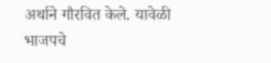अर्थाने गौरवित केले. यावेळी भाजपचे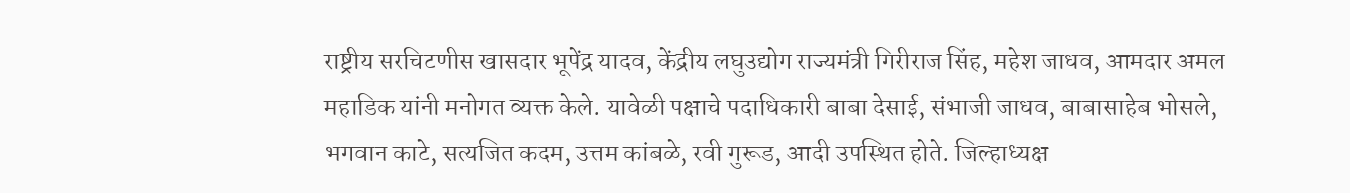राष्ट्रीय सरचिटणीस खासदार भूपेंद्र यादव, केंद्रीय लघुउद्योग राज्यमंत्री गिरीराज सिंह, महेश जाधव, आमदार अमल महाडिक यांनी मनोगत व्यक्त केले. यावेळी पक्षाचे पदाधिकारी बाबा देसाई, संभाजी जाधव, बाबासाहेब भोसले, भगवान काटे, सत्यजित कदम, उत्तम कांबळे, रवी गुरूड, आदी उपस्थित होते. जिल्हाध्यक्ष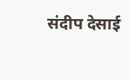संदीप देसाई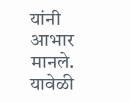यांनी आभार मानले. यावेळी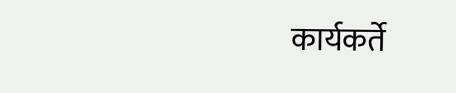कार्यकर्ते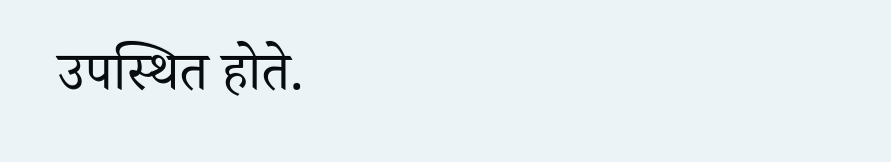उपस्थित होते.